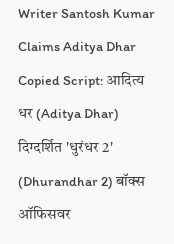Writer Santosh Kumar Claims Aditya Dhar Copied Script: आदित्य धर (Aditya Dhar) दिग्दर्शित 'धुरंधर 2' (Dhurandhar 2) बॉक्स ऑफिसवर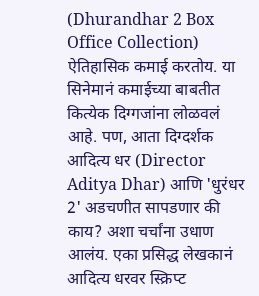(Dhurandhar 2 Box Office Collection) ऐतिहासिक कमाई करतोय. या सिनेमानं कमाईच्या बाबतीत कित्येक दिग्गजांना लोळवलं आहे. पण, आता दिग्दर्शक आदित्य धर (Director Aditya Dhar) आणि 'धुरंधर 2' अडचणीत सापडणार की काय? अशा चर्चांना उधाण आलंय. एका प्रसिद्ध लेखकानं आदित्य धरवर स्क्रिप्ट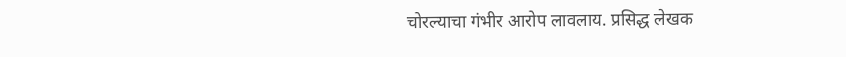चोरल्याचा गंभीर आरोप लावलाय. प्रसिद्ध लेखक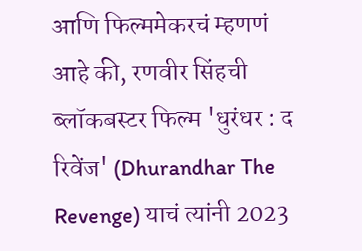आणि फिल्ममेकरचं म्हणणं आहे की, रणवीर सिंहची ब्लॉकबस्टर फिल्म 'धुरंधर : द रिवेंज' (Dhurandhar The Revenge) याचं त्यांनी 2023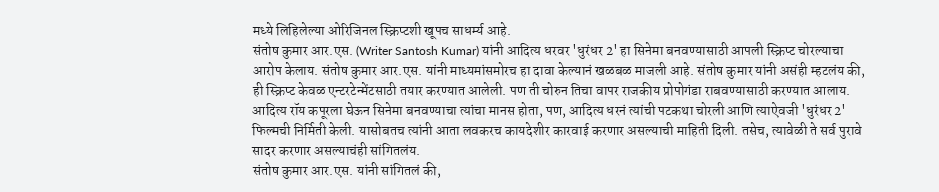मध्ये लिहिलेल्या ओरिजिनल स्क्रिप्टशी खूपच साधर्म्य आहे.
संतोष कुमार आर.एस. (Writer Santosh Kumar) यांनी आदित्य धरवर 'धुरंधर 2' हा सिनेमा बनवण्यासाठी आपली स्क्रिप्ट चोरल्याचा आरोप केलाय. संतोष कुमार आर.एस. यांनी माध्यमांसमोरच हा दावा केल्यानं खळबळ माजली आहे. संतोष कुमार यांनी असंही म्हटलंय की, ही स्क्रिप्ट केवळ एन्टरटेन्मेंटसाठी तयार करण्यात आलेली. पण ती चोरुन तिचा वापर राजकीय प्रोपोगंडा राबवण्यासाठी करण्यात आलाय. आदित्य रॉय कपूरला घेऊन सिनेमा बनवण्याचा त्यांचा मानस होता, पण, आदित्य धरनं त्यांची पटकथा चोरली आणि त्याऐवजी 'धुरंधर 2' फिल्मची निर्मिती केली. यासोबतच त्यांनी आता लवकरच कायदेशीर कारवाई करणार असल्याची माहिती दिली. तसेच, त्यावेळी ते सर्व पुरावे सादर करणार असल्याचंही सांगितलंय.
संतोष कुमार आर.एस. यांनी सांगितलं की,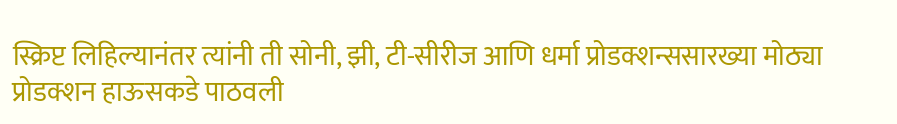स्क्रिप्ट लिहिल्यानंतर त्यांनी ती सोनी, झी, टी-सीरीज आणि धर्मा प्रोडक्शन्ससारख्या मोठ्या प्रोडक्शन हाऊसकडे पाठवली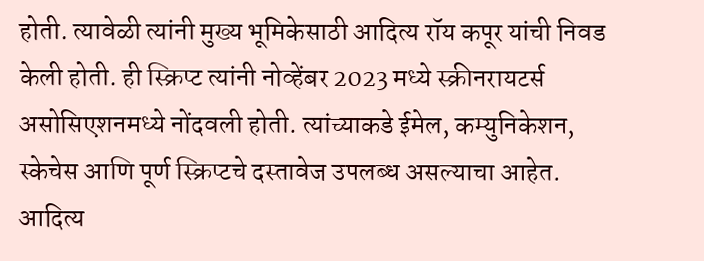होती. त्यावेळी त्यांनी मुख्य भूमिकेसाठी आदित्य रॉय कपूर यांची निवड केली होती. ही स्क्रिप्ट त्यांनी नोव्हेंबर 2023 मध्ये स्क्रीनरायटर्स असोसिएशनमध्ये नोंदवली होती. त्यांच्याकडे ईमेल, कम्युनिकेशन, स्केचेस आणि पूर्ण स्क्रिप्टचे दस्तावेज उपलब्ध असल्याचा आहेत.
आदित्य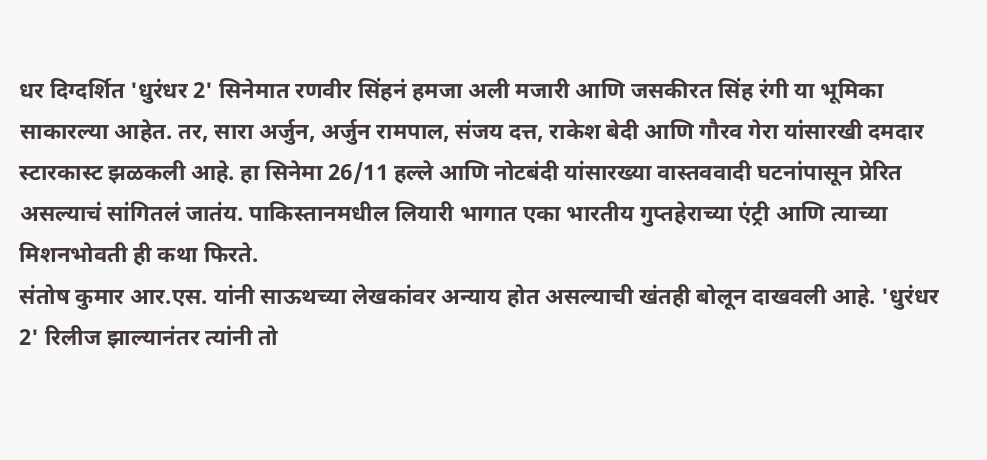धर दिग्दर्शित 'धुरंधर 2' सिनेमात रणवीर सिंहनं हमजा अली मजारी आणि जसकीरत सिंह रंगी या भूमिका साकारल्या आहेत. तर, सारा अर्जुन, अर्जुन रामपाल, संजय दत्त, राकेश बेदी आणि गौरव गेरा यांसारखी दमदार स्टारकास्ट झळकली आहे. हा सिनेमा 26/11 हल्ले आणि नोटबंदी यांसारख्या वास्तववादी घटनांपासून प्रेरित असल्याचं सांगितलं जातंय. पाकिस्तानमधील लियारी भागात एका भारतीय गुप्तहेराच्या एंट्री आणि त्याच्या मिशनभोवती ही कथा फिरते.
संतोष कुमार आर.एस. यांनी साऊथच्या लेखकांवर अन्याय होत असल्याची खंतही बोलून दाखवली आहे. 'धुरंधर 2' रिलीज झाल्यानंतर त्यांनी तो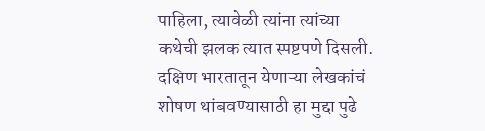पाहिला, त्यावेळी त्यांना त्यांच्या कथेची झलक त्यात स्पष्टपणे दिसली. दक्षिण भारतातून येणाऱ्या लेखकांचं शोषण थांबवण्यासाठी हा मुद्दा पुढे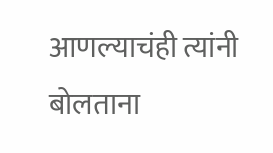आणल्याचंही त्यांनी बोलताना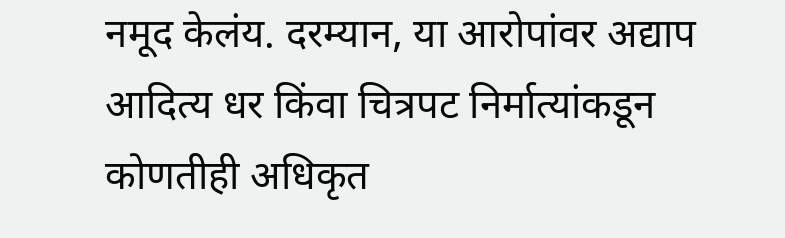नमूद केलंय. दरम्यान, या आरोपांवर अद्याप आदित्य धर किंवा चित्रपट निर्मात्यांकडून कोणतीही अधिकृत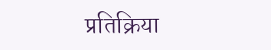प्रतिक्रिया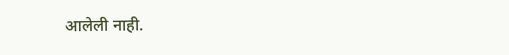आलेली नाही.